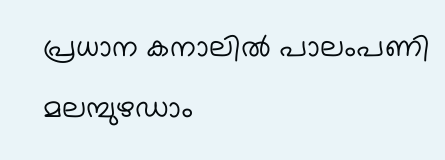പ്രധാന കനാലിൽ പാലംപണി മലമ്പുഴഡാം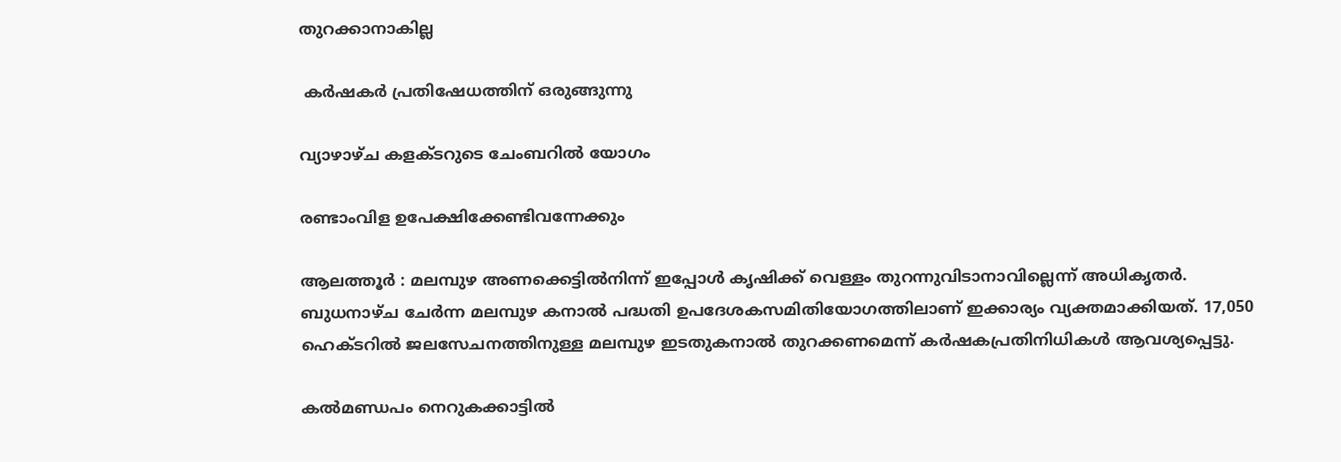തുറക്കാനാകില്ല

 കർഷകർ പ്രതിഷേധത്തിന്‌ ഒരുങ്ങുന്നു

വ്യാഴാഴ്ച കളക്ടറുടെ ചേംബറിൽ യോഗം

രണ്ടാംവിള ഉപേക്ഷിക്കേണ്ടിവന്നേക്കും

ആലത്തൂർ : മലമ്പുഴ അണക്കെട്ടിൽനിന്ന് ഇപ്പോൾ കൃഷിക്ക് വെള്ളം തുറന്നുവിടാനാവില്ലെന്ന് അധികൃതർ. ബുധനാഴ്ച ചേർന്ന മലമ്പുഴ കനാൽ പദ്ധതി ഉപദേശകസമിതിയോഗത്തിലാണ് ഇക്കാര്യം വ്യക്തമാക്കിയത്. 17,050 ഹെക്ടറിൽ ജലസേചനത്തിനുള്ള മലമ്പുഴ ഇടതുകനാൽ തുറക്കണമെന്ന് കർഷകപ്രതിനിധികൾ ആവശ്യപ്പെട്ടു.

കൽമണ്ഡപം നെറുകക്കാട്ടിൽ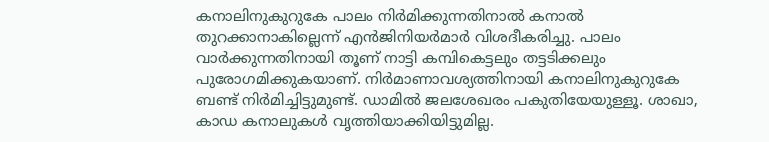കനാലിനുകുറുകേ പാലം നിർമിക്കുന്നതിനാൽ കനാൽ തുറക്കാനാകില്ലെന്ന് എൻജിനിയർമാർ വിശദീകരിച്ചു. പാലം വാർക്കുന്നതിനായി തൂണ് നാട്ടി കമ്പികെട്ടലും തട്ടടിക്കലും പുരോഗമിക്കുകയാണ്. നിർമാണാവശ്യത്തിനായി കനാലിനുകുറുകേ ബണ്ട് നിർമിച്ചിട്ടുമുണ്ട്. ഡാമിൽ ജലശേഖരം പകുതിയേയുള്ളൂ. ശാഖാ, കാഡ കനാലുകൾ വൃത്തിയാക്കിയിട്ടുമില്ല.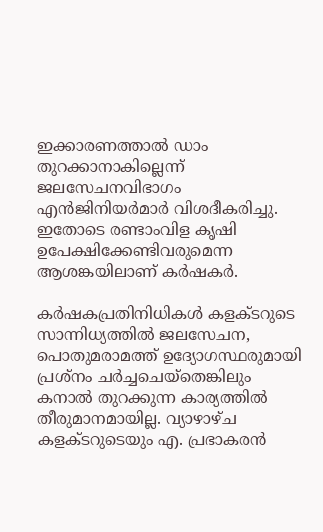ഇക്കാരണത്താൽ ഡാം തുറക്കാനാകില്ലെന്ന് ജലസേചനവിഭാഗം എൻജിനിയർമാർ വിശദീകരിച്ചു. ഇതോടെ രണ്ടാംവിള കൃഷി ഉപേക്ഷിക്കേണ്ടിവരുമെന്ന ആശങ്കയിലാണ് കർഷകർ.

കർഷകപ്രതിനിധികൾ കളക്ടറുടെ സാന്നിധ്യത്തിൽ ജലസേചന, പൊതുമരാമത്ത് ഉദ്യോഗസ്ഥരുമായി പ്രശ്നം ചർച്ചചെയ്തെങ്കിലും കനാൽ തുറക്കുന്ന കാര്യത്തിൽ തീരുമാനമായില്ല. വ്യാഴാഴ്ച കളക്ടറുടെയും എ. പ്രഭാകരൻ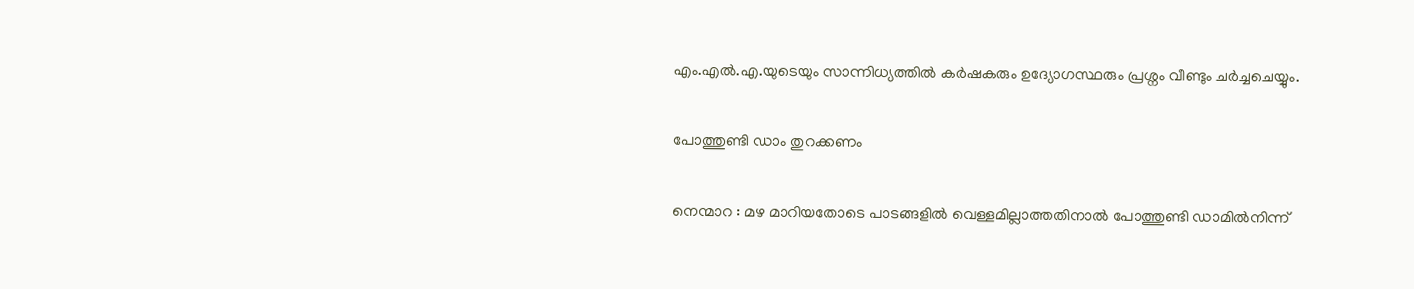എം.എൽ.എ.യുടെയും സാന്നിധ്യത്തിൽ കർഷകരും ഉദ്യോഗസ്ഥരും പ്രശ്നം വീണ്ടും ചർച്ചചെയ്യും.

പോത്തുണ്ടി ഡാം തുറക്കണം

നെന്മാറ : മഴ മാറിയതോടെ പാടങ്ങളിൽ വെള്ളമില്ലാത്തതിനാൽ പോത്തുണ്ടി ഡാമിൽനിന്ന്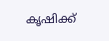കൃഷിക്ക്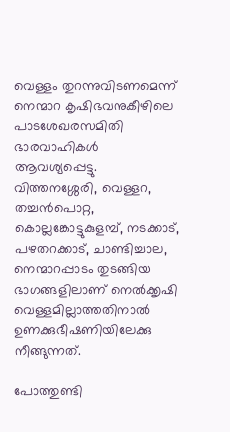വെള്ളം തുറന്നുവിടണമെന്ന് നെന്മാറ കൃഷിഭവനുകീഴിലെ പാടശേഖരസമിതി ഭാരവാഹികൾ ആവശ്യപ്പെട്ടു. വിത്തനശ്ശേരി, വെള്ളറ, തച്ചൻപൊറ്റ, കൊല്ലങ്കോട്ടുകുളമ്പ്, നടക്കാട്, പഴതറക്കാട്, ചാണ്ടിച്ചാല, നെന്മാറപ്പാടം തുടങ്ങിയ ഭാഗങ്ങളിലാണ് നെൽക്കൃഷി വെള്ളമില്ലാത്തതിനാൽ ഉണക്കുഭീഷണിയിലേക്കു നീങ്ങുന്നത്.

പോത്തുണ്ടി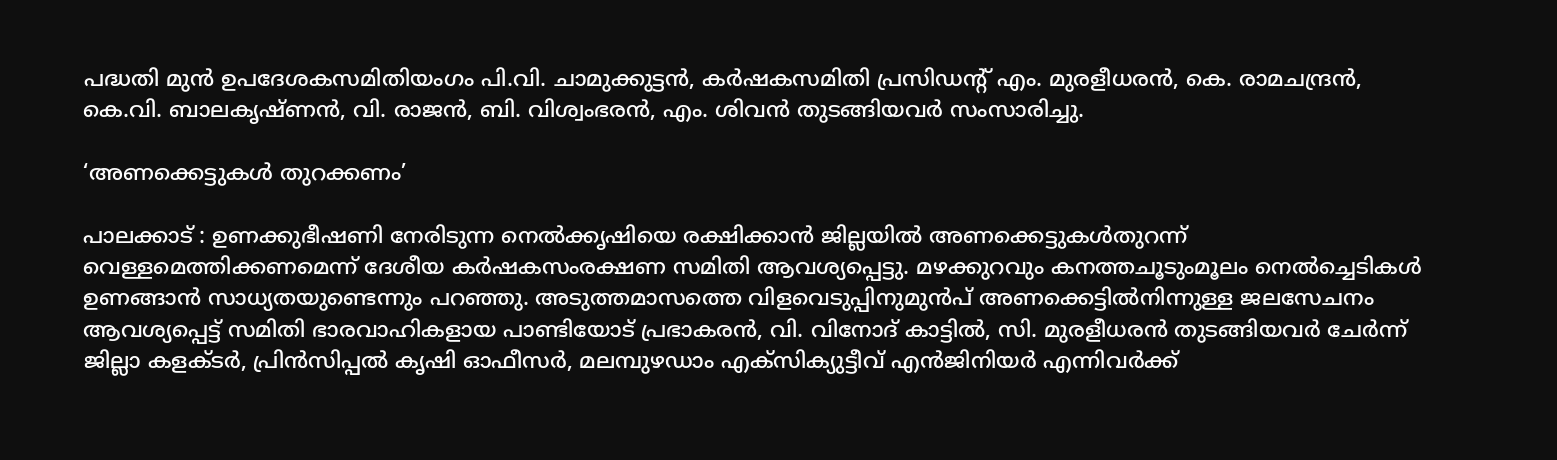പദ്ധതി മുൻ ഉപദേശകസമിതിയംഗം പി.വി. ചാമുക്കുട്ടൻ, കർഷകസമിതി പ്രസിഡന്റ് എം. മുരളീധരൻ, കെ. രാമചന്ദ്രൻ, കെ.വി. ബാലകൃഷ്ണൻ, വി. രാജൻ, ബി. വിശ്വംഭരൻ, എം. ശിവൻ തുടങ്ങിയവർ സംസാരിച്ചു.

‘അണക്കെട്ടുകൾ തുറക്കണം’

പാലക്കാട് : ഉണക്കുഭീഷണി നേരിടുന്ന നെൽക്കൃഷിയെ രക്ഷിക്കാൻ ജില്ലയിൽ അണക്കെട്ടുകൾതുറന്ന് വെള്ളമെത്തിക്കണമെന്ന് ദേശീയ കർഷകസംരക്ഷണ സമിതി ആവശ്യപ്പെട്ടു. മഴക്കുറവും കനത്തചൂടുംമൂലം നെൽച്ചെടികൾ ഉണങ്ങാൻ സാധ്യതയുണ്ടെന്നും പറഞ്ഞു. അടുത്തമാസത്തെ വിളവെടുപ്പിനുമുൻപ് അണക്കെട്ടിൽനിന്നുള്ള ജലസേചനം ആവശ്യപ്പെട്ട് സമിതി ഭാരവാഹികളായ പാണ്ടിയോട് പ്രഭാകരൻ, വി. വിനോദ് കാട്ടിൽ, സി. മുരളീധരൻ തുടങ്ങിയവർ ചേർന്ന് ജില്ലാ കളക്ടർ, പ്രിൻസിപ്പൽ കൃഷി ഓഫീസർ, മലമ്പുഴഡാം എക്സിക്യുട്ടീവ് എൻജിനിയർ എന്നിവർക്ക്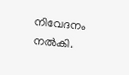നിവേദനം നൽകി.